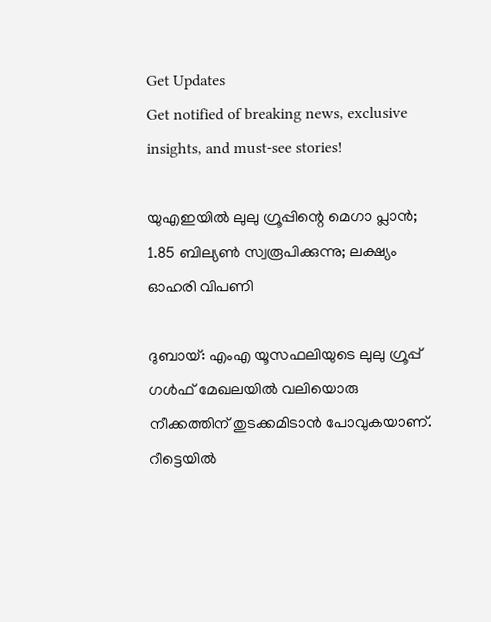Get Updates
Get notified of breaking news, exclusive insights, and must-see stories!

യുഎഇയില്‍ ലുലു ഗ്രൂപ്പിന്റെ മെഗാ പ്ലാന്‍; 1.85 ബില്യണ്‍ സ്വരൂപിക്കുന്നു; ലക്ഷ്യം ഓഹരി വിപണി

ദുബായ്: എംഎ യൂസഫലിയുടെ ലുലു ഗ്രൂപ്പ് ഗള്‍ഫ് മേഖലയില്‍ വലിയൊരു നീക്കത്തിന് തുടക്കമിടാന്‍ പോവുകയാണ്. റീട്ടെയില്‍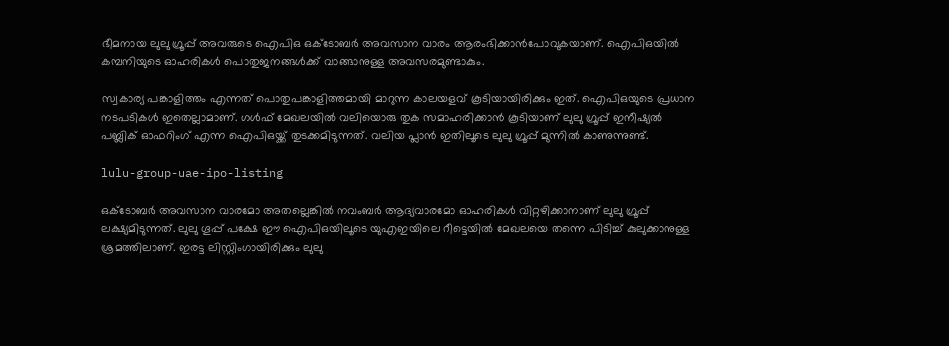ഭീമനായ ലുലു ഗ്രൂപ്പ് അവരുടെ ഐപിഒ ഒക്ടോബര്‍ അവസാന വാരം ആരംഭിക്കാന്‍പോവുകയാണ്. ഐപിഒയില്‍ കമ്പനിയുടെ ഓഹരികള്‍ പൊതുജനങ്ങള്‍ക്ക് വാങ്ങാനുള്ള അവസരമുണ്ടാകും.

സ്വകാര്യ പങ്കാളിത്തം എന്നത് പൊതുപങ്കാളിത്തമായി മാറുന്ന കാലയളവ് കൂടിയായിരിക്കും ഇത്. ഐപിഒയുടെ പ്രധാന നടപടികള്‍ ഇതെല്ലാമാണ്. ഗള്‍ഫ് മേഖലയില്‍ വലിയൊരു തുക സമാഹരിക്കാന്‍ കൂടിയാണ് ലുലു ഗ്രൂപ്പ് ഇനീഷ്യല്‍ പബ്ലിക് ഓഫറിംഗ് എന്ന ഐപിഒയ്ക്ക് തുടക്കമിടുന്നത്. വലിയ പ്ലാന്‍ ഇതിലൂടെ ലുലു ഗ്രൂപ്പ് മുന്നില്‍ കാണുന്നുണ്ട്.

lulu-group-uae-ipo-listing

ഒക്ടോബര്‍ അവസാന വാരമോ അതല്ലെങ്കില്‍ നവംബര്‍ ആദ്യവാരമോ ഓഹരികള്‍ വിറ്റഴിക്കാനാണ് ലുലു ഗ്രൂപ്പ് ലക്ഷ്യമിടുന്നത്. ലുലു ഗൂപ്പ് പക്ഷേ ഈ ഐപിഒയിലൂടെ യുഎഇയിലെ റീട്ടെയില്‍ മേഖലയെ തന്നെ പിടിച്ച് കുലുക്കാനുള്ള ശ്രമത്തിലാണ്. ഇരട്ട ലിസ്റ്റിംഗായിരിക്കും ലുലു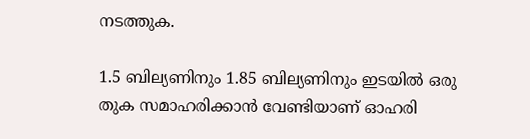നടത്തുക.

1.5 ബില്യണിനും 1.85 ബില്യണിനും ഇടയില്‍ ഒരു തുക സമാഹരിക്കാന്‍ വേണ്ടിയാണ് ഓഹരി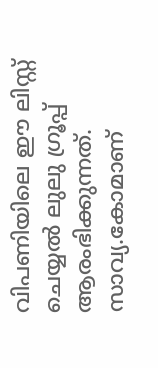വിപണിയിലെ ഈ ലിസ്റ്റ് ചെയ്യല്‍ ലുലു ഗ്രൂപ്പ് ആരംഭിക്കുന്നത്. സാവ്യ.കോമാണ്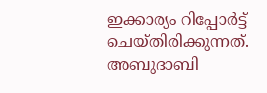ഇക്കാര്യം റിപ്പോര്‍ട്ട് ചെയ്തിരിക്കുന്നത്. അബുദാബി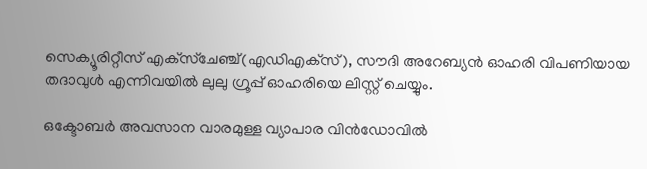സെക്യൂരിറ്റീസ് എക്‌സ്‌ചേഞ്ച്(എഡിഎക്‌സ്), സൗദി അറേബ്യന്‍ ഓഹരി വിപണിയായ തദാവുള്‍ എന്നിവയില്‍ ലുലു ഗ്രൂപ്പ് ഓഹരിയെ ലിസ്റ്റ് ചെയ്യും.

ഒക്ടോബര്‍ അവസാന വാരമുള്ള വ്യാപാര വിന്‍ഡോവില്‍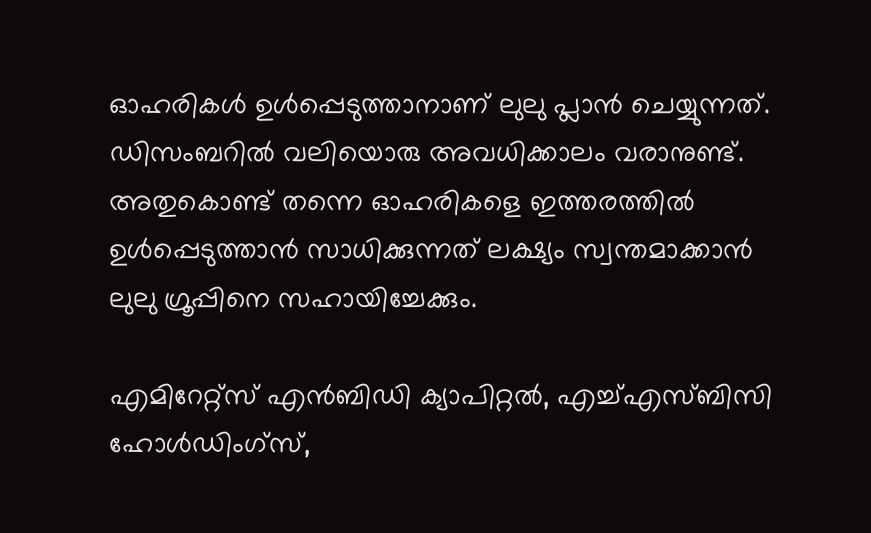ഓഹരികള്‍ ഉള്‍പ്പെടുത്താനാണ് ലുലു പ്ലാന്‍ ചെയ്യുന്നത്. ഡിസംബറില്‍ വലിയൊരു അവധിക്കാലം വരാനുണ്ട്. അതുകൊണ്ട് തന്നെ ഓഹരികളെ ഇത്തരത്തില്‍ ഉള്‍പ്പെടുത്താന്‍ സാധിക്കുന്നത് ലക്ഷ്യം സ്വന്തമാക്കാന്‍ ലുലു ഗ്രൂപ്പിനെ സഹായിച്ചേക്കും.

എമിറേറ്റ്‌സ് എന്‍ബിഡി ക്യാപിറ്റല്‍, എച്ച്എസ്ബിസി ഹോള്‍ഡിംഗ്‌സ്,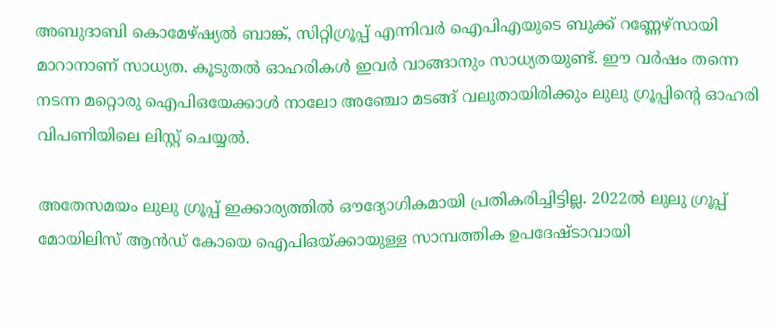അബുദാബി കൊമേഴ്ഷ്യല്‍ ബാങ്ക്, സിറ്റിഗ്രൂപ്പ് എന്നിവര്‍ ഐപിഎയുടെ ബുക്ക് റണ്ണേഴ്‌സായി മാറാനാണ് സാധ്യത. കൂടുതല്‍ ഓഹരികള്‍ ഇവര്‍ വാങ്ങാനും സാധ്യതയുണ്ട്. ഈ വര്‍ഷം തന്നെ നടന്ന മറ്റൊരു ഐപിഒയേക്കാള്‍ നാലോ അഞ്ചോ മടങ്ങ് വലുതായിരിക്കും ലുലു ഗ്രൂപ്പിന്റെ ഓഹരി വിപണിയിലെ ലിസ്റ്റ് ചെയ്യല്‍.

അതേസമയം ലുലു ഗ്രൂപ്പ് ഇക്കാര്യത്തില്‍ ഔദ്യോഗികമായി പ്രതികരിച്ചിട്ടില്ല. 2022ല്‍ ലുലു ഗ്രൂപ്പ് മോയിലിസ് ആന്‍ഡ് കോയെ ഐപിഒയ്ക്കായുള്ള സാമ്പത്തിക ഉപദേഷ്ടാവായി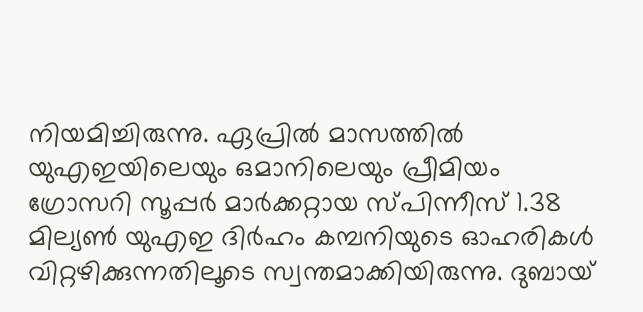നിയമിച്ചിരുന്നു. ഏപ്രില്‍ മാസത്തില്‍ യുഎഇയിലെയും ഒമാനിലെയും പ്രീമിയം ഗ്രോസറി സൂപ്പര്‍ മാര്‍ക്കറ്റായ സ്പിന്നീസ് 1.38 മില്യണ്‍ യുഎഇ ദിര്‍ഹം കമ്പനിയുടെ ഓഹരികള്‍ വിറ്റഴിക്കുന്നതിലൂടെ സ്വന്തമാക്കിയിരുന്നു. ദുബായ്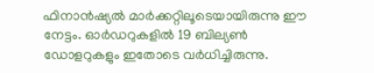ഫിനാന്‍ഷ്യല്‍ മാര്‍ക്കറ്റിലൂടെയായിരുന്നു ഈ നേട്ടം. ഓര്‍ഡറുകളില്‍ 19 ബില്യണ്‍ ഡോളറുകളും ഇതോടെ വര്‍ധിച്ചിരുന്നു.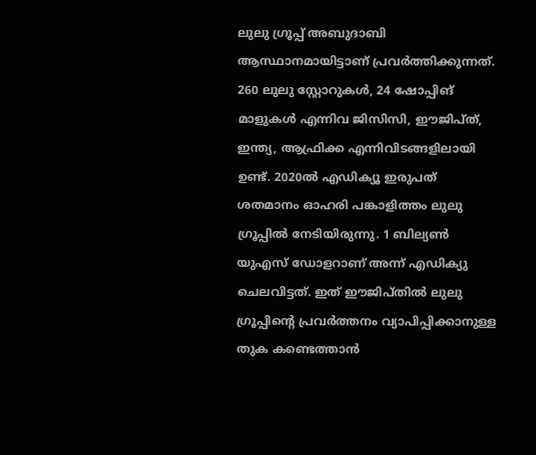ലുലു ഗ്രൂപ്പ് അബുദാബി ആസ്ഥാനമായിട്ടാണ് പ്രവര്‍ത്തിക്കുന്നത്. 260 ലുലു സ്റ്റോറുകള്‍, 24 ഷോപ്പിങ് മാളുകള്‍ എന്നിവ ജിസിസി, ഈജിപ്ത്, ഇന്ത്യ, ആഫ്രിക്ക എന്നിവിടങ്ങളിലായി ഉണ്ട്. 2020ല്‍ എഡിക്യൂ ഇരുപത് ശതമാനം ഓഹരി പങ്കാളിത്തം ലുലു ഗ്രൂപ്പില്‍ നേടിയിരുന്നു. 1 ബില്യണ്‍ യുഎസ് ഡോളറാണ് അന്ന് എഡിക്യു ചെലവിട്ടത്. ഇത് ഈജിപ്തില്‍ ലുലു ഗ്രൂപ്പിന്റെ പ്രവര്‍ത്തനം വ്യാപിപ്പിക്കാനുള്ള തുക കണ്ടെത്താന്‍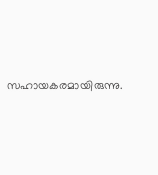സഹായകരമായിരുന്നു.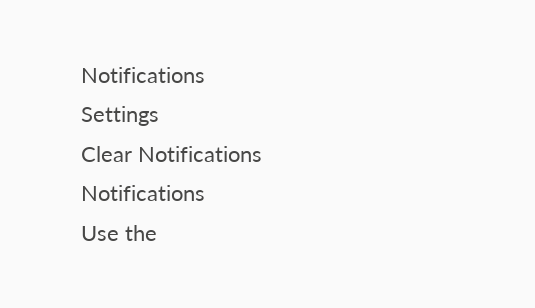Notifications
Settings
Clear Notifications
Notifications
Use the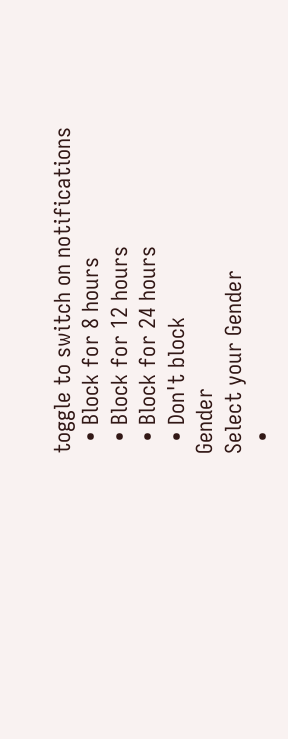toggle to switch on notifications
  • Block for 8 hours
  • Block for 12 hours
  • Block for 24 hours
  • Don't block
Gender
Select your Gender
  •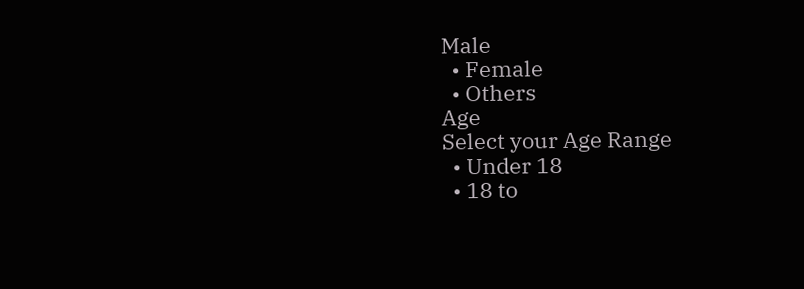Male
  • Female
  • Others
Age
Select your Age Range
  • Under 18
  • 18 to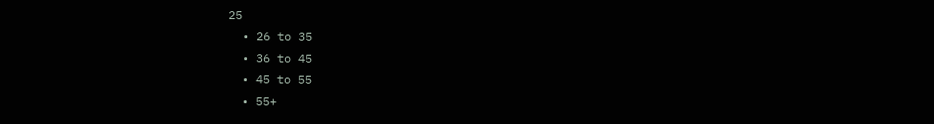25
  • 26 to 35
  • 36 to 45
  • 45 to 55
  • 55+